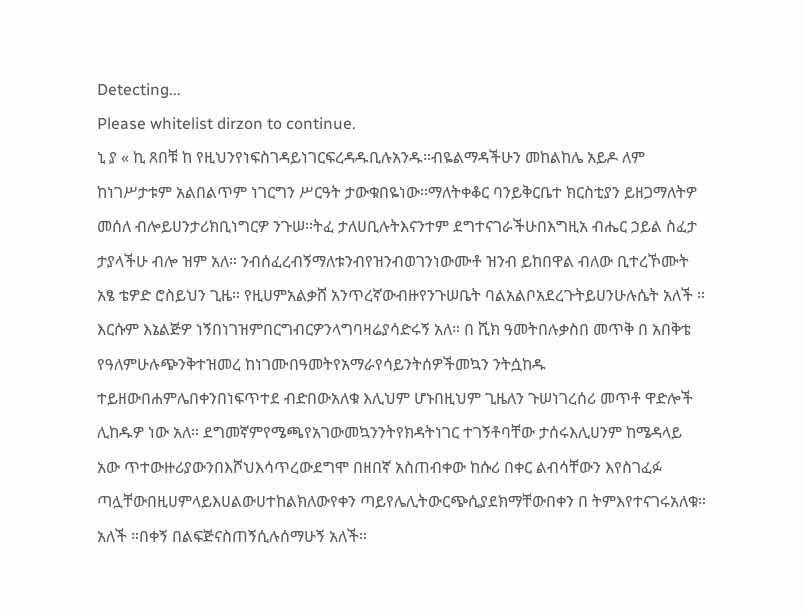Detecting...
Please whitelist dirzon to continue.
ኒ ያ « ኪ ጸበቹ ከ የዚህንየነፍስገዳይነገርፍረዳዱቢሉአንዱ።ብዬልማዳችሁን መከልከሌ አይዶ ለም ከነገሥታቱም አልበልጥም ነገርግን ሥርዓት ታውቁበዬነው።ማለትቀቆር ባንይቅርቤተ ክርስቲያን ይዘጋማለትዎ መሰለ ብሎይሀንታሪክቢነግርዎ ንጉሠ።ትፈ ታለሀቢሉትእናንተም ደግተናገራችሁበእግዚአ ብሔር ኃይል ስፈታ ታያላችሁ ብሎ ዝም አለ። ንብሰፈረብኝማለቱንብየዝንብወገንነውሙቶ ዝንብ ይከበዋል ብለው ቢተረኾሙት አፄ ቴዎድ ሮስይህን ጊዜ። የዚሀምአልቃሸ አንጥረኛውብዙየንጉሠቤት ባልአልቦአደረጉትይሀንሁሉሴት አለች ። እርሱም እኔልጅዎ ነኝበነገዝምበርግብርዎንላግባዛሬያሳድሩኝ አለ። በ ሺክ ዓመትበሉቃስበ መጥቅ በ አበቅቴ የዓለምሁሉጭንቅተዝመረ ከነገሙበዓመትየአማራየሳይንትሰዎችመኳን ንትሷከዱ ተይዘውበሐምሌበቀንበነፍጥተደ ብድበውአለቁ እሊህም ሆኑበዚህም ጊዜለን ጉሠነገረሰሪ መጥቶ ዋድሎች ሊከዱዎ ነው አለ። ደግመኛምየሜጫየአገውመኳንንትየክዳትነገር ተገኝቶባቸው ታሰሩእሊሀንም ከሜዳላይ አው ጥተውዙሪያውንበእሾህእሳጥረውደግሞ በዘበኛ አስጠብቀው ከሱሪ በቀር ልብሳቸውን እየስገፈፉ ጣሏቸውበዚሀምላይእሀልውሀተከልክለውየቀን ጣይየሌሊትውርጭሲያደክማቸውበቀን በ ትምእየተናገሩአለቁ። አለች ።በቀኝ በልፍጅናስጠኝሲሉሰማሁኝ አለች።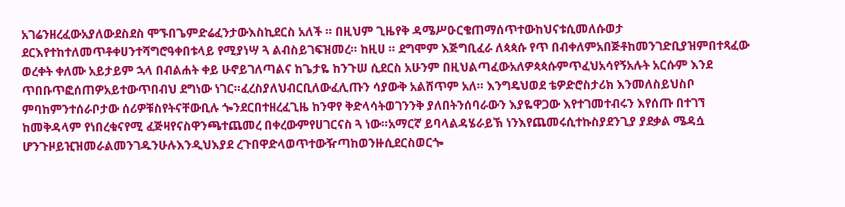አገሬንዘረፈውአያለውደስደስ ሞኙበጌምድሬፈንታውእስኪደርስ አለች ። በዚህም ጊዜየቅ ዳሜሥዑርቄጠማሰጥተውከህናቱሲመለሱወታ ደርእየተከተለመጥቶቀሀንተሻግሮዓቀበቱላይ የሚያነሣ ጓ ልብስይገፍዝመረ። ከዚሀ ። ደግሞም እጅግቢፈራ ለጳጳሱ የጥ በብቀለምአበጅቶከመንገድቢያዝምበተጻፈው ወረቀት ቀለሙ አይታይም ኋላ በብልሐት ቀይ ሁኖይገለጣልና ከጌታዬ ከንጉሠ ሲደርስ አሁንም በዚህልጣፈውአለዎጳጳሱምጥፈህአሳየኝአሉት አርሱም እንደ ጥበቡጥፎሰጠዎአይተውጥበብህ ደግነው ነገር።ፈረስያለህብርቢለውፈሊጡን ሳያውቅ አልሸጥም አለ። እንግዴህወደ ቴዎድሮስታሪክ እንመለስይህስቦ ምባከምንተሰራቦታው ሰሪዎቹስየትናቸውቢሉ ጐንደርበተዘረፈጊዜ ከንዋየ ቅድላሳትወገንንቅ ያለበትንሰባራውን እያዬዋጋው እየተገመተብሩን እየሰጡ በተገኘ ከመቅዳላም የነበረቁናየሚ ፈጅዛየናስዋንጫተጨመረ በቀረውምየሀገርናስ ጓ ነው።አማርኛ ይባላልዳሄራይኽ ነንእየጨመሩሲተኩስያደንጊያ ያደቃል ሜዳሷ ሆንጉዞይዢዝመራልመንገዱንሁሉእንዲህእያደ ረጉበዋድላወጥተውዥጣከወንዙሲደርስወርጐ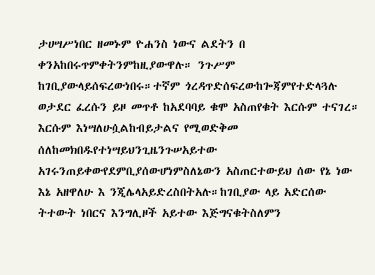ታሀሣሥነበር ዘመኑም ዮሐንስ ነውና ልደትን በ ቀንአከበሩጥምቀትንምከዚያውዋሉ። ንጉሥም ከገቢያውላይሰፍረውነበሩ።ተኛም ጎረዳጥድሰፍረውከጐጃምየተድላጓሉ ወታደር ፈረሱን ይዞ መጥቶ ከአደባባይ ቁሞ አስጠየቁት እርሱም ተናገረ። እርሱም እነሣለሁሷልከብይታልና የሚወድቅመ ሰለከመክበዱየተነሣይህንጊዜንጉሠአይተው አገሩንጠይቀውየደምቢያሰውሆነምስለኔውን አስጠርተውይህ ሰው የኔ ነው እኔ አዘዋለሁ እ ንጂሌላአይድረስበትአሉ።ከገቢያው ላይ አድርሰው ትተውት ነበርና እንግሊዞች አይተው እጅግናቁትስለምን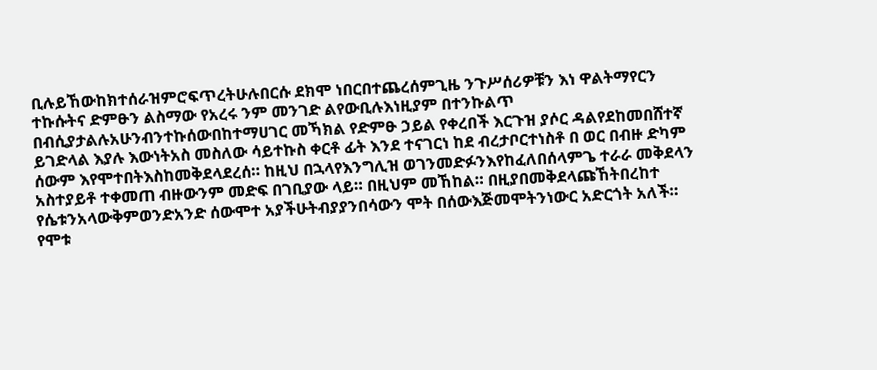ቢሉይኸውከክተሰራዝምሮፍጥረትሁሉበርሱ ደክሞ ነበርበተጨረሰምጊዜ ንጉሥሰሪዎቹን እነ ዋልትማየርን ተኩሱትና ድምፁን ልስማው የአረሩ ንም መንገድ ልየውቢሉእነዚያም በተንኩልጥ በብሲያታልሉአሁንብንተኩሰውበከተማሀገር መኻክል የድምፁ ኃይል የቀረበች እርጉዝ ያሶር ዳልየደከመበሸተኛ ይገድላል እያሉ እውነትአስ መስለው ሳይተኩስ ቀርቶ ፊት እንደ ተናገርነ ከደ ብረታቦርተነስቶ በ ወር በብዙ ድካም ሰውም እየሞተበትእስከመቅደላደረሰ። ከዚህ በኋላየእንግሊዝ ወገንመድፉንእየከፈለበሰላምጌ ተራራ መቅደላን አስተያይቶ ተቀመጠ ብዙውንም መድፍ በገቢያው ላይ። በዚህም መኸከል። በዚያበመቅደላጩኸትበረከተ የሴቱንአላውቅምወንድአንድ ሰውሞተ አያችሁትብያያንበሳውን ሞት በሰውእጅመሞትንነውር አድርጎት አለች። የሞቱ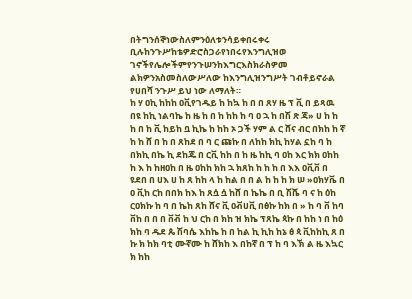በትግንሰኞነውስለምንዕለቱንሳይቀበሩቀሩ ቢሉከንጉሥከቴዎድሮስጋራየነበሩየእንግሊዝወ ገኖችየሌሎችምየንጉሠንከእግርእስክራስዎመ ልክዎንአስመስለውሥለው ከእንግሊዝንግሥት ገብቶይኖራል የሀበሻ ንጉሥ ይህ ነው ለማለት።
ከ ሃ ዐኪ ከከከ ዐቪየገዱይ ከ ከኳ ከ በ በ ጸሃ ዜ ፕ ቪ በ ይጻዉ በዩ ከኪ ነልባኬ ከ ዜ ከ በ ከ ከከ ከ ባ ዐ ኋ ከ በሽ ጽ ጃ» ሀ ከ ከ ከ በ ከ ቪ ከይከ ቧ ኪኬ ከ ከከ ኦ ጋች ሃም ል ር ሸና ብር በክከ ከ ኛ ከ ከ ሸ በ ከ በ ጸከደ በ ባ ር ጩኩ በ ለከከ ክኪ ከሃል ኗከ ባ ከ በክኪ በኬ ኪ ደከጁ በ ርቪ ከከ በ ከ ዜ ከኪ ባ ዐከ እር ክክ ዐከከ ከ እ ከ ከዘዐከ በ ዜ ዐከከ ክከ ኋ ክጸከ ከ ከ ከ በ እእ ዐቪቨ በ ዩደበ በ ሀእ ሀ ከ ጸ ከከ ላ ከ ከል በ በ ል ከ ከ ከ ክ ሠ »ዐክሃቬ በ ዐ ቪከ ርከ በበክ ከእ ከ ጸሷ ሷ ከሸ በ ኬኬ በ ቢ ሽሼ ባ ና ከ ዕከ ርዐክኩ ከ ባ በ ኬከ ጸከ ሸና ቪ ዐቭሀቪ በፅኩ ከክ በ » ከ ባ ቨ ከባ ቨከ በ በ በ ቨቭ ከ ህ ርከ በ ክከ ዝ ክኬ ፕጸኬ ጳኩ በ ከከ ነ በ ከዕ ክከ ባ ዱደ ጴ ሽባሴ እከኬ ከ በ ከል ኪ ኪከ ከኔ ፅ ጳ ቪከከኪ ጸ በ ኩ ክ ከክ ባቲ ሙኛሙ ከ ሸክከ እ በከኛ በ ፕ ከ ባ እኽ ል ዜ እኳር ክ ከከ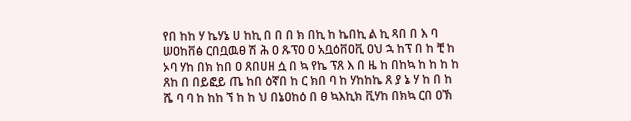የበ ከከ ሃ ኬሃኔ ሀ ከኪ በ በ በ ክ በኪ ከ ኬበኪ ል ኪ ጻበ በ እ ባ ሠዐከቨፅ ርበቧዉፀ ሽ ሕ ዐ ጹፕዐ ዐ አቧዕቨዐቪ ዐህ ኋ ከፕ በ ከ ቺ ከ ኦባ ሃከ በክ ከበ ዐ ጸበሀዘ ሷ በ ኳ የኬ ፕጸ እ በ ዜ ከ በከኳ ከ ከ ከ ከ ጸከ በ በይፎይ ጤ ከበ ዕኛበ ከ ር ክበ ባ ከ ሃከከኬ ጸ ያ ኔ ሃ ከ በ ከ ሼ ባ ባ ከ ከከ ኘ ከ ከ ህ በኔዐከዕ በ ፀ ኳእኪክ ቪሃከ በክኳ ርበ ዐኽ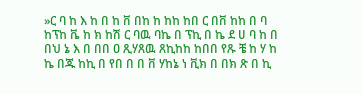»ር ባ ከ እ ከ በ ከ ቨ በከ ከ ከከ ከበ ር በቨ ከከ በ ባ ከፕከ ቬ ከ ክ ከሽ ር ባዉ ባኬ በ ፕኪ በ ኬ ደ ሀ ባ ከ በ በህ ኔ እ በ በበ ዐ ጺሃጸዉ ጸኪከከ ከበበ የጹ ቼ ከ ሃ ከ ኬ በጁ ከኪ በ የበ በ በ ቨ ሃከኔ ነ ቪክ በ በክ ጽ በ ኪ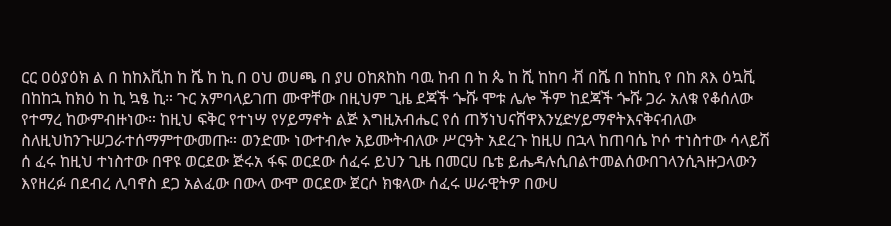ርር ዐዕያዕክ ል በ ከከእቪከ ከ ሼ ከ ኪ በ ዐህ ወሀጫ በ ያሀ ዐከጸከከ ባዉ ከብ በ ከ ጴ ከ ሺ ከከባ ቭ በሼ በ ከከኪ የ በከ ጸእ ዕኳቪ በከከኋ ከክዕ ከ ኪ ኳፄ ኪ። ጉር አምባላይገጠ ሙዋቸው በዚህም ጊዜ ደጃች ጐሹ ሞቱ ሌሎ ችም ከደጃች ጐሹ ጋራ አለቁ የቆሰለው የተማረ ከውምብዙነው። ከዚህ ፍቅር የተነሣ የሃይማኖት ልጅ እግዚአብሔር የሰ ጠኝነህናሸዋእንሂድሃይማኖትእናቅናብለው ስለዚህከንጉሠጋራተሰማምተውመጡ። ወንድሙ ነውተብሎ አይሙትብለው ሥርዓት አደረጉ ከዚሀ በኋላ ከጠባሴ ኮሶ ተነስተው ሳላይሽ ሰ ፈሩ ከዚህ ተነስተው በዋዩ ወርደው ጅሩአ ፋፍ ወርደው ሰፈሩ ይህን ጊዜ በመርሀ ቤቴ ይሔዳሉሲበልተመልሰውበገላንሲጓዙጋላውን እየዘረፉ በደብረ ሊባኖስ ደጋ አልፈው በውላ ውሞ ወርደው ጀርሶ ክቁላው ሰፈሩ ሠራዊትዎ በውሀ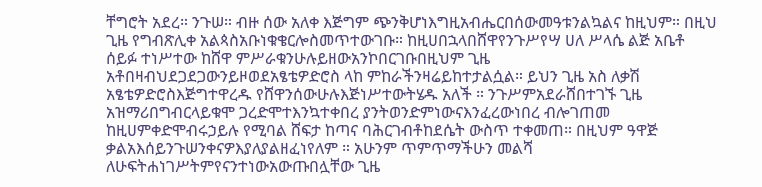ቸግሮት አደረ። ንጉሠ። ብዙ ሰው አለቀ እጅግም ጭንቅሆነእግዚአብሔርበሰውመዓቱንልኳልና ከዚህም። በዚህ ጊዜ የግብጽሊቀ አልጳስአቡነቁቄርሎስመጥተውገቡ። ከዚሀበኋላበሸዋየንጉሥየሣ ሀለ ሥላሴ ልጅ አቤቶ ሰይፉ ተነሥተው ከሸዋ ምሥራቁንሁሉይዘውአንኮበርገቡበዚህም ጊዜ አቶበዛብህደጋደጋውንይዞወደአፄቴዎድሮስ ላከ ምከራችንዛሬይከተታልሷል። ይህን ጊዜ አስ ለቃሽ አፄቴዎድሮስእጅግተዋረዱ የሸዋንሰውሁሉእጅነሥተውትሄዱ አለች ። ንጉሥምአደራሸበተገኙ ጊዜ አዝማሪበግብርላይቁሞ ጋረድሞተእንኳተቀበረ ያንትወንድምነውናእንፈረውነበረ ብሎገጠመ ከዚሀምቀድሞብሩኃይሉ የሚባል ሸፍታ ከጣና ባሕርገብቶከደሴት ውስጥ ተቀመጠ። በዚህም ዓዋጅ ቃልአእሰይንጉሠንቀናዎእያለያልዘፈነየለም ። አሁንም ጥምጥማችሁን መልሻ ለሁፍትሐነገሥትምየናንተነውአውጡበሏቸው ጊዜ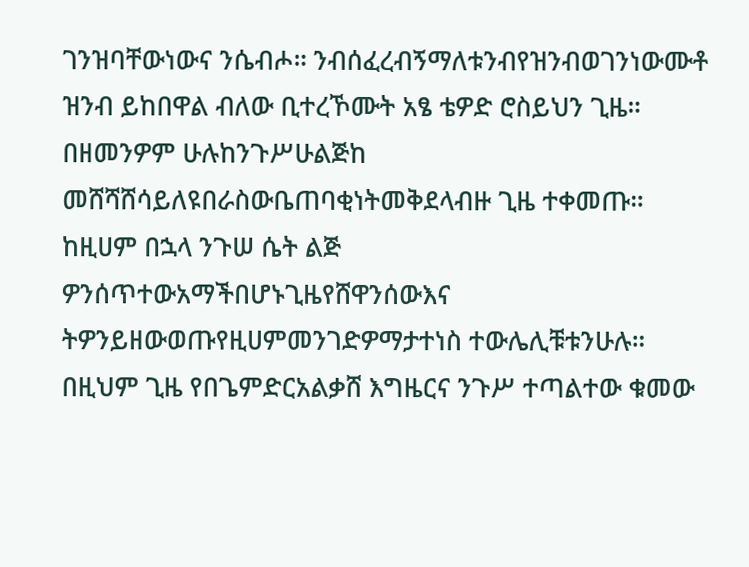ገንዝባቸውነውና ንሴብሖ። ንብሰፈረብኝማለቱንብየዝንብወገንነውሙቶ ዝንብ ይከበዋል ብለው ቢተረኾሙት አፄ ቴዎድ ሮስይህን ጊዜ። በዘመንዎም ሁሉከንጉሥሁልጅከ መሸሻሸሳይለዩበራስውቤጠባቂነትመቅደላብዙ ጊዜ ተቀመጡ። ከዚሀም በኋላ ንጉሠ ሴት ልጅ ዎንሰጥተውአማችበሆኑጊዜየሸዋንሰውእና ትዎንይዘውወጡየዚሀምመንገድዎማታተነስ ተውሌሊቹቱንሁሉ። በዚህም ጊዜ የበጌምድርአልቃሸ እግዜርና ንጉሥ ተጣልተው ቁመው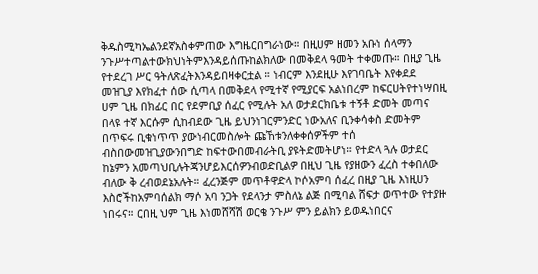ቅዱስሚካኤልንደኛአስቀምጠው እግዜርበግራነው። በዚሀም ዘመን አቡነ ሰላማን ንጉሥተጣልተውክህነትምእንዳይሰጡከልክለው በመቅደላ ዓመት ተቀመጡ። በዚያ ጊዜ የተደረገ ሥር ዓትለጽፈትእንዳይበዛቀርቷል ። ነብርም እንደዚሁ እየገባቤት እየቀደደ መዝጊያ እየክፈተ ሰው ሲጣላ በመቅደላ የሚተኛ የሚያርፍ አልነበረም ከፍርሀትየተነሣበዚ ሀም ጊዜ በክፊር በር የደምቢያ ሰፈር የሚሉት አለ ወታደርክቤቱ ተኝቶ ድመት መጣና በላዩ ተኛ እርሱም ሲከብደው ጊዜ ይህንነገርምንድር ነውአለና ቢንቀሳቀስ ድመትም በጥፍሩ ቢቁነጥጥ ያውነብርመስሎት ጩኸቱንለቀቀሰዎችም ተሰ ብስበውመዝጊያውንበግድ ከፍተውበመብራትቢ ያዩትድመትሆነ። የተድላ ጓሉ ወታደር ከኔምን አመጣህቢሉትጃንሆይእርሰዎንብወድቢልዎ በዚህ ጊዜ የያዘውን ፈረስ ተቀበለው ብለው ቅ ረብወደኔአሉት። ፈረንጅም መጥቶዋድላ ኮሶአምባ ሰፈረ በዚያ ጊዜ እነዚሀን እስሮችከአምባሰልክ ማሶ አባ ንጋት የደላንታ ምስለኔ ልጅ በሚባል ሸፍታ ወጥተው የተያዙ ነበሩና። ርበዚ ህም ጊዜ እነመሸሻሽ ወርቄ ንጉሥ ምን ይልክን ይወዱነበርና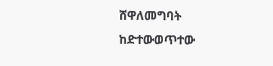ሸዋለመግባት ከድተውወጥተው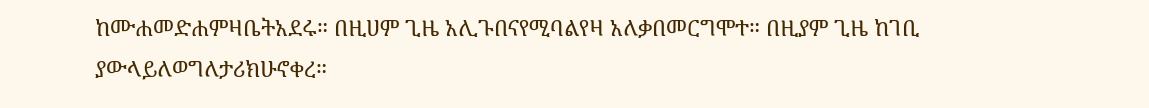ከሙሐመድሐምዛቤትአደሩ። በዚሀም ጊዜ አሊጉበናየሚባልየዛ አለቃበመርግሞተ። በዚያም ጊዜ ከገቢ ያውላይለወግለታሪክሁኖቀረ።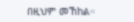በዚህም መኸከል።